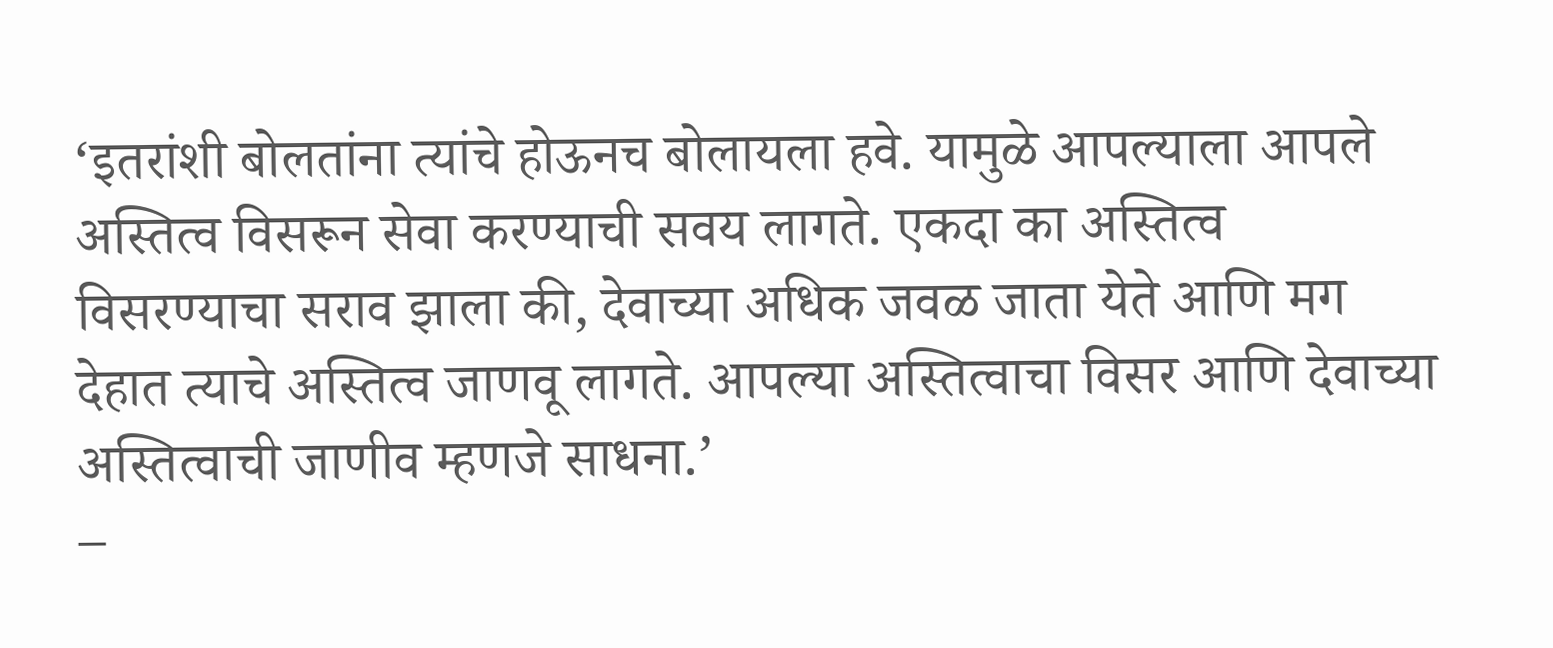‘इतरांशी बोलतांना त्यांचे होऊनच बोलायला हवे. यामुळे आपल्याला आपले अस्तित्व विसरून सेवा करण्याची सवय लागते. एकदा का अस्तित्व विसरण्याचा सराव झाला की, देवाच्या अधिक जवळ जाता येते आणि मग देहात त्याचे अस्तित्व जाणवू लागते. आपल्या अस्तित्वाचा विसर आणि देवाच्या अस्तित्वाची जाणीव म्हणजे साधना.’
–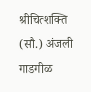श्रीचित्शक्ति (सौ.) अंजली गाडगीळ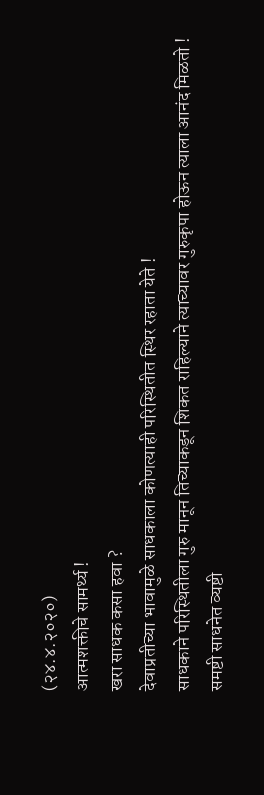(२४.४.२०२०)
आत्मशक्तीचे सामर्थ्य !
खरा साधक कसा हवा ?
देवाप्रतीच्या भावामुळे साधकाला कोणत्याही परिस्थितीत स्थिर रहाता येते !
साधकाने परिस्थितीला गुरु मानून तिच्याकडून शिकत राहिल्याने त्याच्यावर गुरुकृपा होऊन त्याला आनंद मिळतो !
समष्टी साधनेत व्यष्टी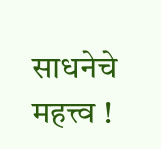साधनेचे महत्त्व !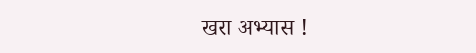खरा अभ्यास !